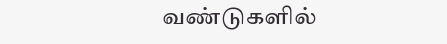வண்டுகளில்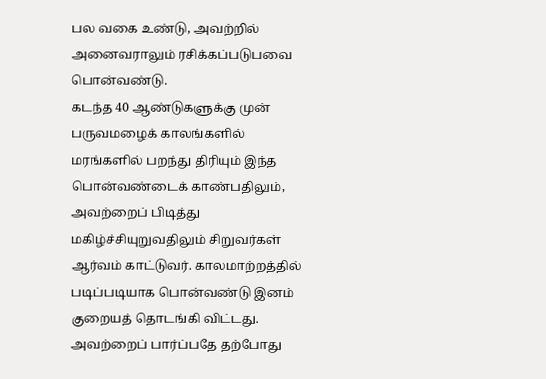பல வகை உண்டு, அவற்றில் அனைவராலும் ரசிக்கப்படுபவை பொன்வண்டு.
கடந்த 40 ஆண்டுகளுக்கு முன் பருவமழைக் காலங்களில் மரங்களில் பறந்து திரியும் இந்த பொன்வண்டைக் காண்பதிலும், அவற்றைப் பிடித்து மகிழ்ச்சியுறுவதிலும் சிறுவர்கள் ஆர்வம் காட்டுவர். காலமாற்றத்தில் படிப்படியாக பொன்வண்டு இனம் குறையத் தொடங்கி விட்டது. அவற்றைப் பார்ப்பதே தற்போது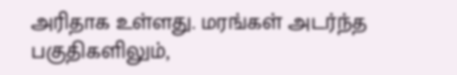அரிதாக உள்ளது. மரங்கள் அடர்ந்த பகுதிகளிலும்,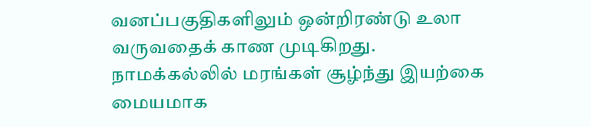வனப்பகுதிகளிலும் ஒன்றிரண்டு உலா வருவதைக் காண முடிகிறது.
நாமக்கல்லில் மரங்கள் சூழ்ந்து இயற்கை மையமாக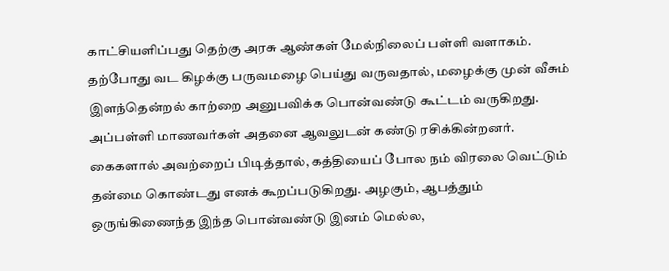காட்சியளிப்பது தெற்கு அரசு ஆண்கள் மேல்நிலைப் பள்ளி வளாகம். தற்போது வட கிழக்கு பருவமழை பெய்து வருவதால், மழைக்கு முன் வீசும் இளந்தென்றல் காற்றை அனுபவிக்க பொன்வண்டு கூட்டம் வருகிறது. அப்பள்ளி மாணவர்கள் அதனை ஆவலுடன் கண்டு ரசிக்கின்றனர். கைகளால் அவற்றைப் பிடித்தால், கத்தியைப் போல நம் விரலை வெட்டும் தன்மை கொண்டது எனக் கூறப்படுகிறது. அழகும், ஆபத்தும் ஒருங்கிணைந்த இந்த பொன்வண்டு இனம் மெல்ல,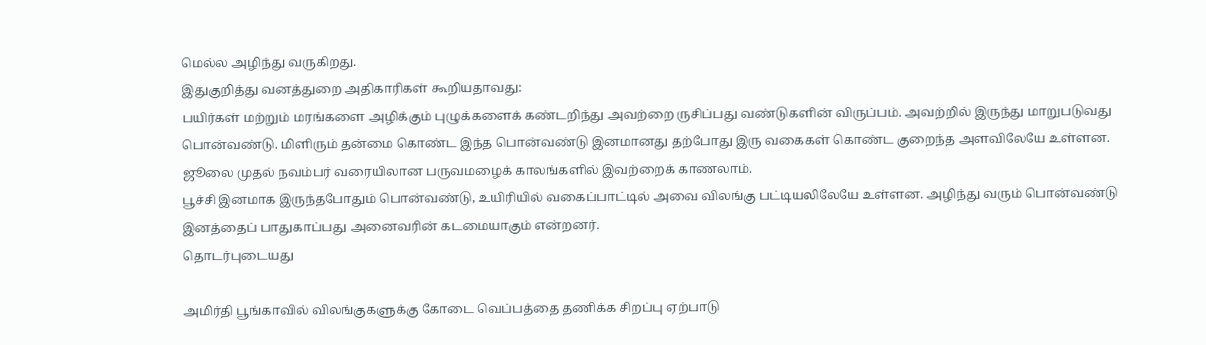மெல்ல அழிந்து வருகிறது.
இதுகுறித்து வனத்துறை அதிகாரிகள் கூறியதாவது:
பயிர்கள் மற்றும் மரங்களை அழிக்கும் புழுக்களைக் கண்டறிந்து அவற்றை ருசிப்பது வண்டுகளின் விருப்பம். அவற்றில் இருந்து மாறுபடுவது பொன்வண்டு. மிளிரும் தன்மை கொண்ட இந்த பொன்வண்டு இனமானது தற்போது இரு வகைகள் கொண்ட குறைந்த அளவிலேயே உள்ளன. ஜூலை முதல் நவம்பர் வரையிலான பருவமழைக் காலங்களில் இவற்றைக் காணலாம்.
பூச்சி இனமாக இருந்தபோதும் பொன்வண்டு, உயிரியில் வகைப்பாட்டில் அவை விலங்கு பட்டியலிலேயே உள்ளன. அழிந்து வரும் பொன்வண்டு இனத்தைப் பாதுகாப்பது அனைவரின் கடமையாகும் என்றனர்.
தொடர்புடையது

அமிர்தி பூங்காவில் விலங்குகளுக்கு கோடை வெப்பத்தை தணிக்க சிறப்பு ஏற்பாடு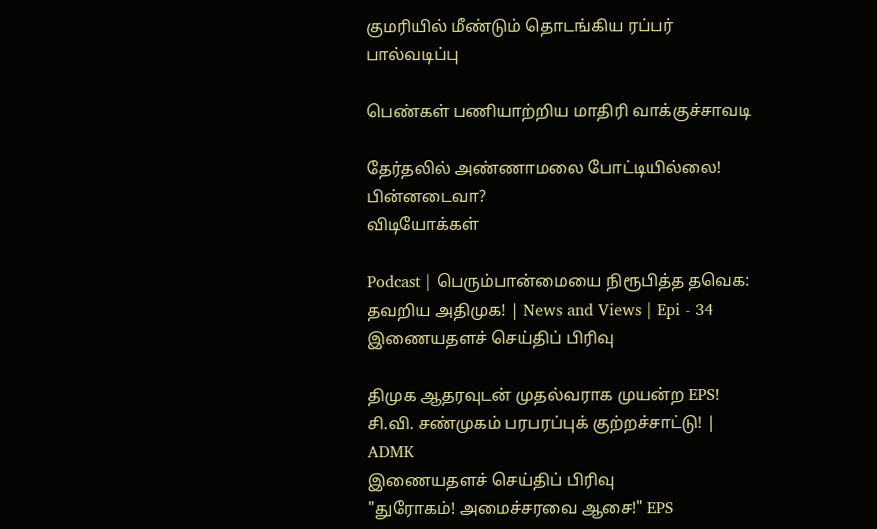குமரியில் மீண்டும் தொடங்கிய ரப்பர் பால்வடிப்பு

பெண்கள் பணியாற்றிய மாதிரி வாக்குச்சாவடி

தேர்தலில் அண்ணாமலை போட்டியில்லை! பின்னடைவா?
விடியோக்கள்

Podcast | பெரும்பான்மையை நிரூபித்த தவெக: தவறிய அதிமுக! | News and Views | Epi - 34
இணையதளச் செய்திப் பிரிவு

திமுக ஆதரவுடன் முதல்வராக முயன்ற EPS! சி.வி. சண்முகம் பரபரப்புக் குற்றச்சாட்டு! | ADMK
இணையதளச் செய்திப் பிரிவு
"துரோகம்! அமைச்சரவை ஆசை!" EPS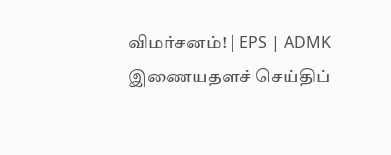விமர்சனம்! | EPS | ADMK
இணையதளச் செய்திப்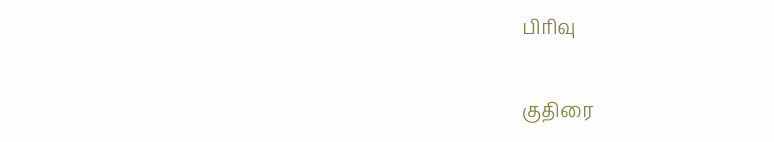பிரிவு

குதிரை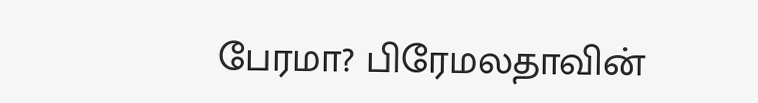பேரமா? பிரேமலதாவின்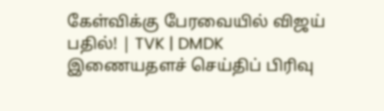கேள்விக்கு பேரவையில் விஜய் பதில்! | TVK | DMDK
இணையதளச் செய்திப் பிரிவு